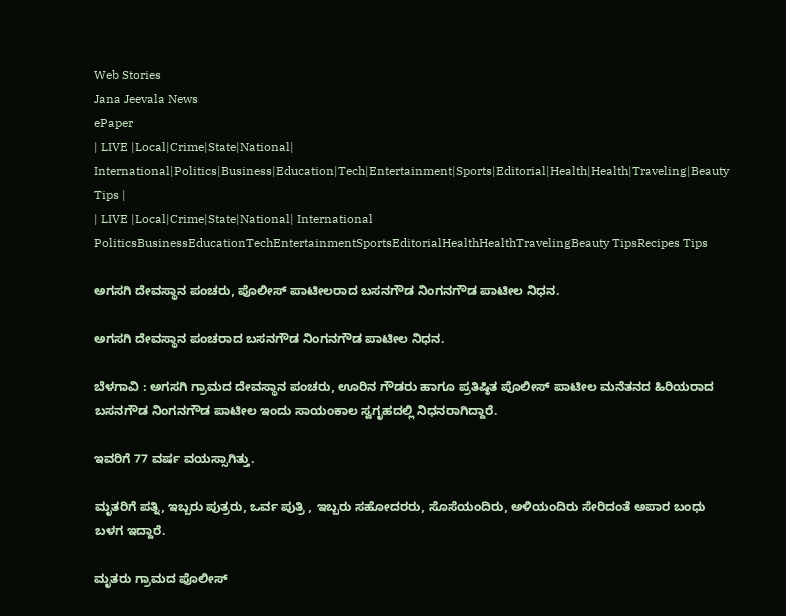Web Stories
Jana Jeevala News
ePaper
| LIVE |Local|Crime|State|National| International|Politics|Business|Education|Tech|Entertainment|Sports|Editorial|Health|Health|Traveling|Beauty Tips |
| LIVE |Local|Crime|State|National| International
PoliticsBusinessEducationTechEntertainmentSportsEditorialHealthHealthTravelingBeauty TipsRecipes Tips

ಅಗಸಗಿ ದೇವಸ್ಥಾನ ಪಂಚರು, ಪೊಲೀಸ್ ಪಾಟೀಲರಾದ ಬಸನಗೌಡ ನಿಂಗನಗೌಡ ಪಾಟೀಲ ನಿಧನ.

ಅಗಸಗಿ ದೇವಸ್ಥಾನ ಪಂಚರಾದ ಬಸನಗೌಡ ನಿಂಗನಗೌಡ ಪಾಟೀಲ ನಿಧನ.

ಬೆಳಗಾವಿ : ಅಗಸಗಿ ಗ್ರಾಮದ ದೇವಸ್ಥಾನ ಪಂಚರು, ಊರಿನ ಗೌಡರು ಹಾಗೂ ಪ್ರತಿಷ್ಠಿತ ಪೊಲೀಸ್ ಪಾಟೀಲ ಮನೆತನದ ಹಿರಿಯರಾದ ಬಸನಗೌಡ ನಿಂಗನಗೌಡ ಪಾಟೀಲ ಇಂದು ಸಾಯಂಕಾಲ ಸ್ವಗೃಹದಲ್ಲಿ ನಿಧನರಾಗಿದ್ದಾರೆ.

ಇವರಿಗೆ 77 ವರ್ಷ ವಯಸ್ಸಾಗಿತ್ತು.

ಮೃತರಿಗೆ ಪತ್ನಿ, ಇಬ್ಬರು ಪುತ್ರರು, ಒರ್ವ ಪುತ್ರಿ , ಇಬ್ಬರು ಸಹೋದರರು, ಸೊಸೆಯಂದಿರು, ಅಳಿಯಂದಿರು ಸೇರಿದಂತೆ ಅಪಾರ ಬಂಧು ಬಳಗ ಇದ್ದಾರೆ.

ಮೃತರು ಗ್ರಾಮದ ಪೊಲೀಸ್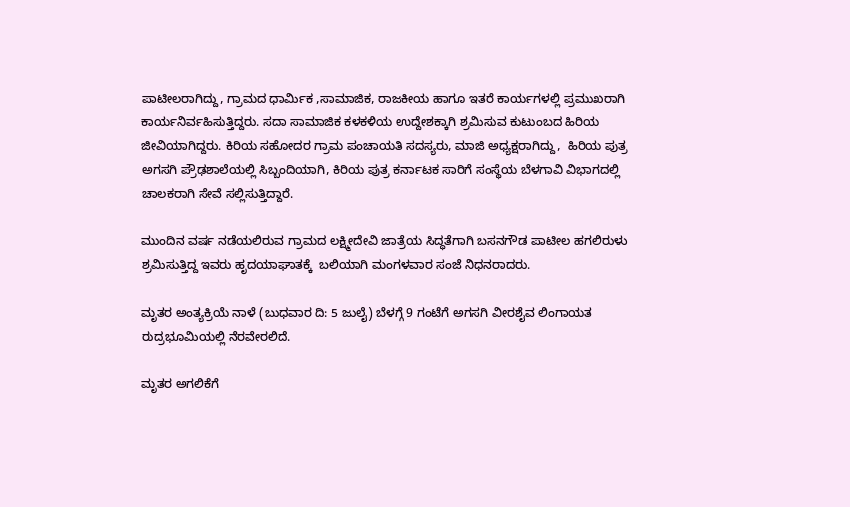ಪಾಟೀಲರಾಗಿದ್ದು, ಗ್ರಾಮದ ಧಾರ್ಮಿಕ ,ಸಾಮಾಜಿಕ, ರಾಜಕೀಯ ಹಾಗೂ ಇತರೆ ಕಾರ್ಯಗಳಲ್ಲಿ ಪ್ರಮುಖರಾಗಿ ಕಾರ್ಯನಿರ್ವಹಿಸುತ್ತಿದ್ದರು. ಸದಾ ಸಾಮಾಜಿಕ ಕಳಕಳಿಯ ಉದ್ದೇಶಕ್ಕಾಗಿ ಶ್ರಮಿಸುವ ಕುಟುಂಬದ ಹಿರಿಯ ಜೀವಿಯಾಗಿದ್ದರು. ಕಿರಿಯ ಸಹೋದರ ಗ್ರಾಮ ಪಂಚಾಯತಿ ಸದಸ್ಯರು, ಮಾಜಿ ಅಧ್ಯಕ್ಷರಾಗಿದ್ದು,  ಹಿರಿಯ ಪುತ್ರ ಅಗಸಗಿ ಪ್ರೌಢಶಾಲೆಯಲ್ಲಿ ಸಿಬ್ಬಂದಿಯಾಗಿ, ಕಿರಿಯ ಪುತ್ರ ಕರ್ನಾಟಕ ಸಾರಿಗೆ ಸಂಸ್ಥೆಯ ಬೆಳಗಾವಿ ವಿಭಾಗದಲ್ಲಿ ಚಾಲಕರಾಗಿ ಸೇವೆ ಸಲ್ಲಿಸುತ್ತಿದ್ದಾರೆ.

ಮುಂದಿನ ವರ್ಷ ನಡೆಯಲಿರುವ ಗ್ರಾಮದ ಲಕ್ಷ್ಮೀದೇವಿ ಜಾತ್ರೆಯ ಸಿದ್ಧತೆಗಾಗಿ ಬಸನಗೌಡ ಪಾಟೀಲ ಹಗಲಿರುಳು ಶ್ರಮಿಸುತ್ತಿದ್ದ ಇವರು ಹೃದಯಾಘಾತಕ್ಕೆ  ಬಲಿಯಾಗಿ ಮಂಗಳವಾರ ಸಂಜೆ ನಿಧನರಾದರು.

ಮೃತರ ಅಂತ್ಯಕ್ರಿಯೆ ನಾಳೆ (ಬುಧವಾರ ದಿ: 5 ಜುಲೈ) ಬೆಳಗ್ಗೆ 9 ಗಂಟೆಗೆ ಅಗಸಗಿ ವೀರಶೈವ ಲಿಂಗಾಯತ ರುದ್ರಭೂಮಿಯಲ್ಲಿ ನೆರವೇರಲಿದೆ.

ಮೃತರ ಅಗಲಿಕೆಗೆ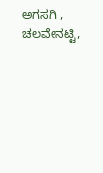ಅಗಸಗಿ , ಚಲವೇನಟ್ಟಿ,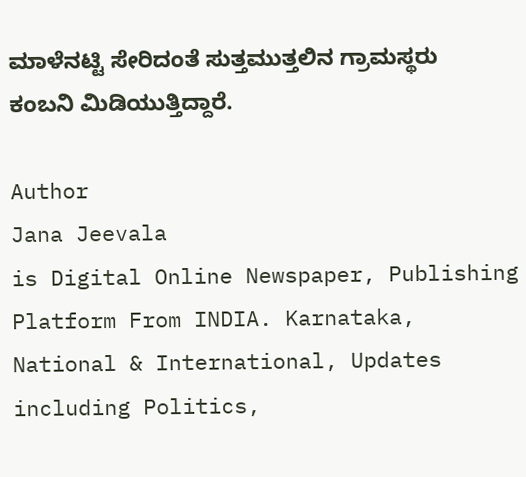ಮಾಳೆನಟ್ಟಿ ಸೇರಿದಂತೆ ಸುತ್ತಮುತ್ತಲಿನ ಗ್ರಾಮಸ್ಥರು ಕಂಬನಿ ಮಿಡಿಯುತ್ತಿದ್ದಾರೆ.

Author
Jana Jeevala
is Digital Online Newspaper, Publishing Platform From INDIA. Karnataka, National & International, Updates including Politics,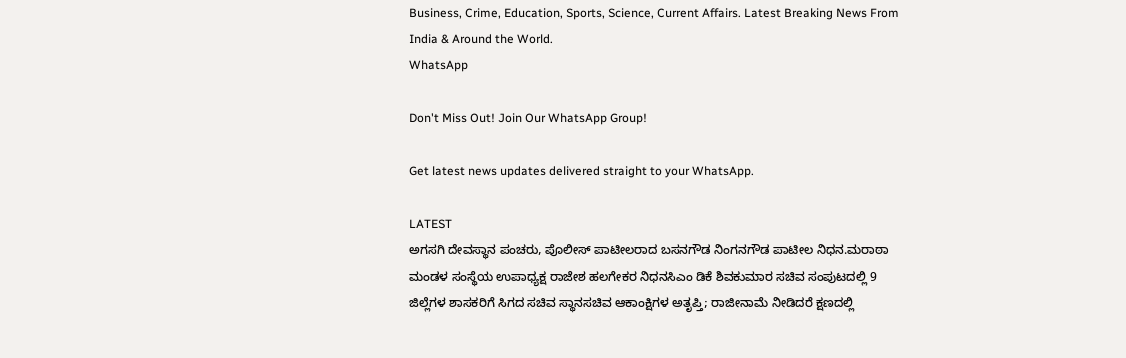Business, Crime, Education, Sports, Science, Current Affairs. Latest Breaking News From India & Around the World.
WhatsApp

Don't Miss Out! Join Our WhatsApp Group!

Get latest news updates delivered straight to your WhatsApp.

LATEST
ಅಗಸಗಿ ದೇವಸ್ಥಾನ ಪಂಚರು, ಪೊಲೀಸ್ ಪಾಟೀಲರಾದ ಬಸನಗೌಡ ನಿಂಗನಗೌಡ ಪಾಟೀಲ ನಿಧನ.ಮರಾಠಾ ಮಂಡಳ ಸಂಸ್ಥೆಯ ಉಪಾಧ್ಯಕ್ಷ ರಾಜೇಶ ಹಲಗೇಕರ ನಿಧನಸಿಎಂ ಡಿಕೆ ಶಿವಕುಮಾರ ಸಚಿವ ಸಂಪುಟದಲ್ಲಿ 9 ಜಿಲ್ಲೆಗಳ ಶಾಸಕರಿಗೆ ಸಿಗದ ಸಚಿವ ಸ್ಥಾನಸಚಿವ ಆಕಾಂಕ್ಷಿಗಳ ಅತೃಪ್ತಿ; ರಾಜೀನಾಮೆ ನೀಡಿದರೆ ಕ್ಷಣದಲ್ಲಿ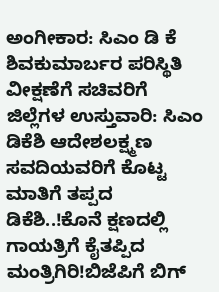ಅಂಗೀಕಾರ: ಸಿಎಂ ಡಿ ಕೆ ಶಿವಕುಮಾರ್ಬರ ಪರಿಸ್ಥಿತಿ ವೀಕ್ಷಣೆಗೆ ಸಚಿವರಿಗೆ ಜಿಲ್ಲೆಗಳ ಉಸ್ತುವಾರಿ: ಸಿಎಂ ಡಿಕೆಶಿ ಆದೇಶಲಕ್ಷ್ಮಣ ಸವದಿಯವರಿಗೆ ಕೊಟ್ಟ ಮಾತಿಗೆ ತಪ್ಪದ ಡಿಕೆಶಿ..!ಕೊನೆ ಕ್ಷಣದಲ್ಲಿ ಗಾಯತ್ರಿಗೆ ಕೈತಪ್ಪಿದ ಮಂತ್ರಿಗಿರಿ!ಬಿಜೆಪಿಗೆ ಬಿಗ್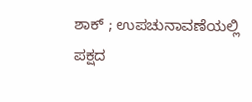ಶಾಕ್‌ ; ಉಪಚುನಾವಣೆಯಲ್ಲಿ ಪಕ್ಷದ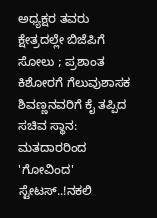ಅಧ್ಯಕ್ಷರ ತವರು ಕ್ಷೇತ್ರದಲ್ಲೇ ಬಿಜೆಪಿಗೆ ಸೋಲು ; ಪ್ರಶಾಂತ ಕಿಶೋರಗೆ ಗೆಲುವುಶಾಸಕ ಶಿವಣ್ಣನವರಿಗೆ ಕೈ ತಪ್ಪಿದ ಸಚಿವ ಸ್ಥಾನ: ಮತದಾರರಿಂದ 'ಗೋವಿಂದ' ಸ್ಟೇಟಸ್‌..!ನಕಲಿ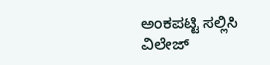ಅಂಕಪಟ್ಟಿ ಸಲ್ಲಿಸಿ ವಿಲೇಜ್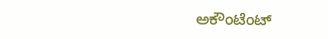ಅಕೌಂಟೆಂಟ್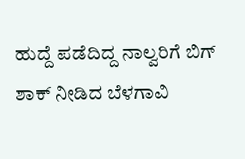ಹುದ್ದೆ ಪಡೆದಿದ್ದ ನಾಲ್ವರಿಗೆ ಬಿಗ್ ಶಾಕ್ ನೀಡಿದ ಬೆಳಗಾವಿ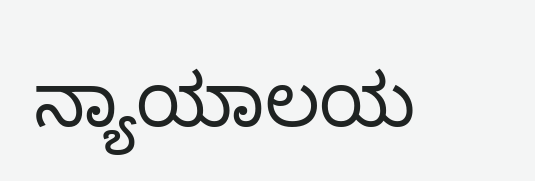ನ್ಯಾಯಾಲಯ